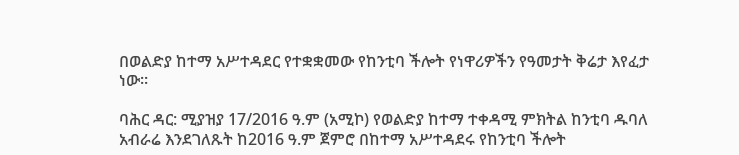በወልድያ ከተማ አሥተዳደር የተቋቋመው የከንቲባ ችሎት የነዋሪዎችን የዓመታት ቅሬታ እየፈታ ነው።

ባሕር ዳር: ሚያዝያ 17/2016 ዓ.ም (አሚኮ) የወልድያ ከተማ ተቀዳሚ ምክትል ከንቲባ ዱባለ አብራሬ እንደገለጹት ከ2016 ዓ.ም ጀምሮ በከተማ አሥተዳደሩ የከንቲባ ችሎት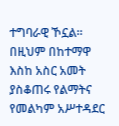ተግባራዊ ኾኗል። በዚህም በከተማዋ እስከ አስር አመት ያስቆጠሩ የልማትና የመልካም አሥተዳደር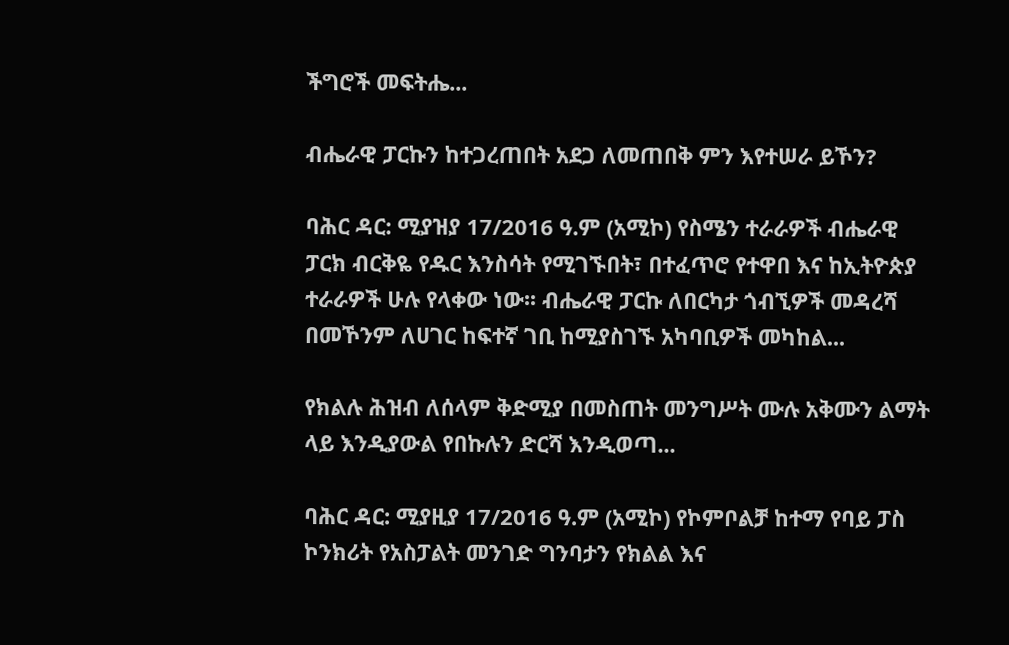ችግሮች መፍትሔ...

ብሔራዊ ፓርኩን ከተጋረጠበት አደጋ ለመጠበቅ ምን እየተሠራ ይኾን?

ባሕር ዳር: ሚያዝያ 17/2016 ዓ.ም (አሚኮ) የስሜን ተራራዎች ብሔራዊ ፓርክ ብርቅዬ የዱር እንስሳት የሚገኙበት፣ በተፈጥሮ የተዋበ እና ከኢትዮጵያ ተራራዎች ሁሉ የላቀው ነው፡፡ ብሔራዊ ፓርኩ ለበርካታ ጎብኚዎች መዳረሻ በመኾንም ለሀገር ከፍተኛ ገቢ ከሚያስገኙ አካባቢዎች መካከል...

የክልሉ ሕዝብ ለሰላም ቅድሚያ በመስጠት መንግሥት ሙሉ አቅሙን ልማት ላይ እንዲያውል የበኩሉን ድርሻ እንዲወጣ...

ባሕር ዳር: ሚያዚያ 17/2016 ዓ.ም (አሚኮ) የኮምቦልቻ ከተማ የባይ ፓስ ኮንክሪት የአስፓልት መንገድ ግንባታን የክልል እና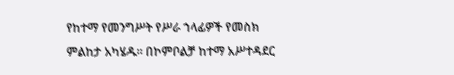የከተማ የመንግሥት የሥራ ኀላፊዎች የመስክ ምልከታ አካሄዱ። በኮምቦልቻ ከተማ አሥተዳደር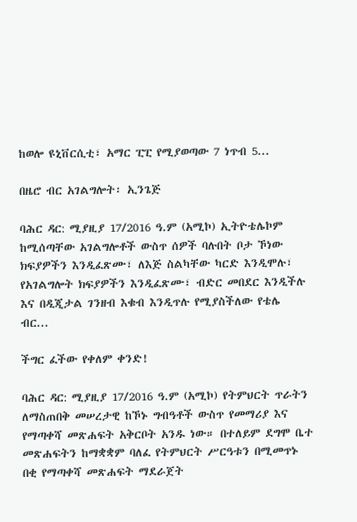ከወሎ ዩኒቨርሲቲ፣ አማር ፒፒ የሚያወጣው 7 ነጥብ 5...

በዜሮ ብር አገልግሎት፡ ኢንጌጅ

ባሕር ዳር: ሚያዚያ 17/2016 ዓ.ም (አሚኮ) ኢትዮቴሌኮም ከሚሰጣቸው አገልግሎቶች ውስጥ ሰዎች ባሉበት ቦታ ኾነው ክፍያዎችን እንዲፈጽሙ፣ ለእጅ ስልካቸው ካርድ እንዲሞሉ፣ የአገልግሎት ክፍያዎችን እንዲፈጽሙ፣ ብድር መበደር እንዲችሉ እና በዲጂታል ገንዘብ እቁብ እንዲጥሉ የሚያስችለው የቴሌ ብር...

ችግር ፈችው የቀለም ቀንድ!

ባሕር ዳር: ሚያዚያ 17/2016 ዓ.ም (አሚኮ) የትምህርት ጥራትን ለማስጠበቅ መሠረታዊ ከኾኑ ግብዓቶች ውስጥ የመማሪያ እና የማጣቀሻ መጽሐፍት አቅርቦት አንዱ ነው። በተለይም ደግሞ ቤተ መጽሐፍትን ከማቋቋም ባለፈ የትምህርት ሥርዓቱን በሚመጥኑ በቂ የማጣቀሻ መጽሐፍት ማደራጀት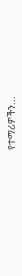የተማሪዎችን...